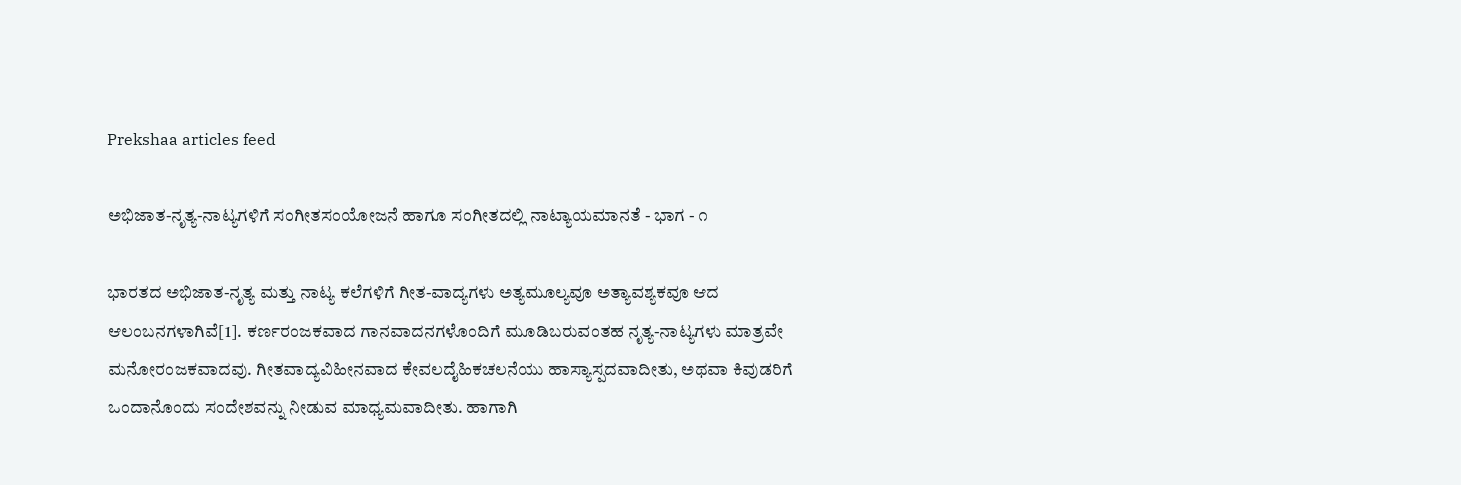Prekshaa articles feed

ಅಭಿಜಾತ-ನೃತ್ಯ-ನಾಟ್ಯಗಳಿಗೆ ಸಂಗೀತಸಂಯೋಜನೆ ಹಾಗೂ ಸಂಗೀತದಲ್ಲಿ ನಾಟ್ಯಾಯಮಾನತೆ - ಭಾಗ - ೧

ಭಾರತದ ಅಭಿಜಾತ-ನೃತ್ಯ ಮತ್ತು ನಾಟ್ಯ ಕಲೆಗಳಿಗೆ ಗೀತ-ವಾದ್ಯಗಳು ಅತ್ಯಮೂಲ್ಯವೂ ಅತ್ಯಾವಶ್ಯಕವೂ ಆದ ಆಲಂಬನಗಳಾಗಿವೆ[1]. ಕರ್ಣರಂಜಕವಾದ ಗಾನವಾದನಗಳೊಂದಿಗೆ ಮೂಡಿಬರುವಂತಹ ನೃತ್ಯ-ನಾಟ್ಯಗಳು ಮಾತ್ರವೇ ಮನೋರಂಜಕವಾದವು. ಗೀತವಾದ್ಯವಿಹೀನವಾದ ಕೇವಲದೈಹಿಕಚಲನೆಯು ಹಾಸ್ಯಾಸ್ಪದವಾದೀತು, ಅಥವಾ ಕಿವುಡರಿಗೆ ಒಂದಾನೊಂದು ಸಂದೇಶವನ್ನು ನೀಡುವ ಮಾಧ್ಯಮವಾದೀತು. ಹಾಗಾಗಿ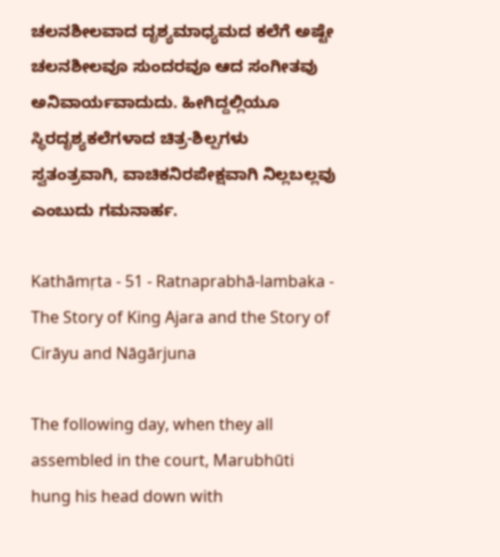ಚಲನಶೀಲವಾದ ದೃಶ್ಯಮಾಧ್ಯಮದ ಕಲೆಗೆ ಅಷ್ಟೇ ಚಲನಶೀಲವೂ ಸುಂದರವೂ ಆದ ಸಂಗೀತವು ಅನಿವಾರ್ಯವಾದುದು. ಹೀಗಿದ್ದಲ್ಲಿಯೂ ಸ್ಥಿರದೃಶ್ಯಕಲೆಗಳಾದ ಚಿತ್ರ-ಶಿಲ್ಪಗಳು ಸ್ವತಂತ್ರವಾಗಿ, ವಾಚಿಕನಿರಪೇಕ್ಷವಾಗಿ ನಿಲ್ಲಬಲ್ಲವು ಎಂಬುದು ಗಮನಾರ್ಹ.

Kathāmṛta - 51 - Ratnaprabhā-lambaka - The Story of King Ajara and the Story of Cirāyu and Nāgārjuna

The following day, when they all assembled in the court, Marubhūti hung his head down with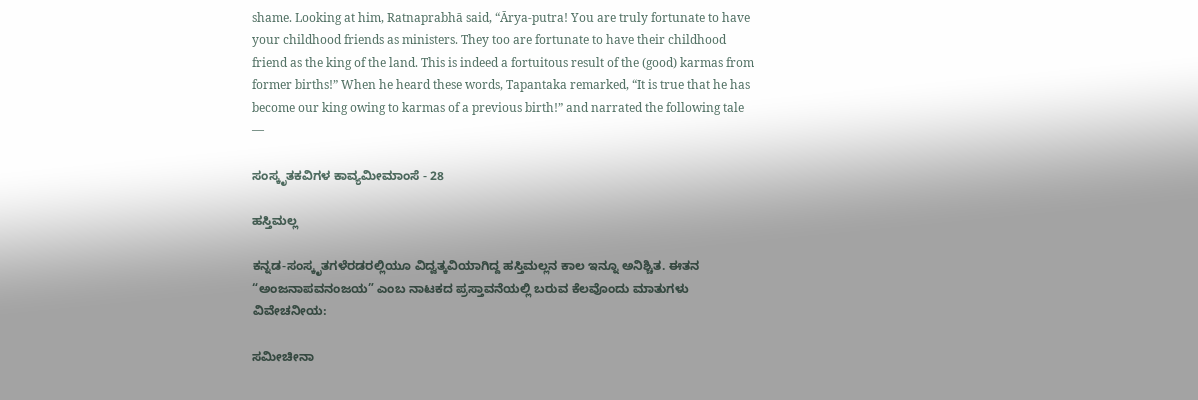shame. Looking at him, Ratnaprabhā said, “Ārya-putra! You are truly fortunate to have your childhood friends as ministers. They too are fortunate to have their childhood friend as the king of the land. This is indeed a fortuitous result of the (good) karmas from former births!” When he heard these words, Tapantaka remarked, “It is true that he has become our king owing to karmas of a previous birth!” and narrated the following tale —

ಸಂಸ್ಕೃತಕವಿಗಳ ಕಾವ್ಯಮೀಮಾಂಸೆ - 28

ಹಸ್ತಿಮಲ್ಲ

ಕನ್ನಡ-ಸಂಸ್ಕೃತಗಳೆರಡರಲ್ಲಿಯೂ ವಿದ್ವತ್ಕವಿಯಾಗಿದ್ದ ಹಸ್ತಿಮಲ್ಲನ ಕಾಲ ಇನ್ನೂ ಅನಿಶ್ಚಿತ. ಈತನ “ಅಂಜನಾಪವನಂಜಯ” ಎಂಬ ನಾಟಕದ ಪ್ರಸ್ತಾವನೆಯಲ್ಲಿ ಬರುವ ಕೆಲವೊಂದು ಮಾತುಗಳು ವಿವೇಚನೀಯ:

ಸಮೀಚೀನಾ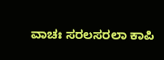ವಾಚಃ ಸರಲಸರಲಾ ಕಾಪಿ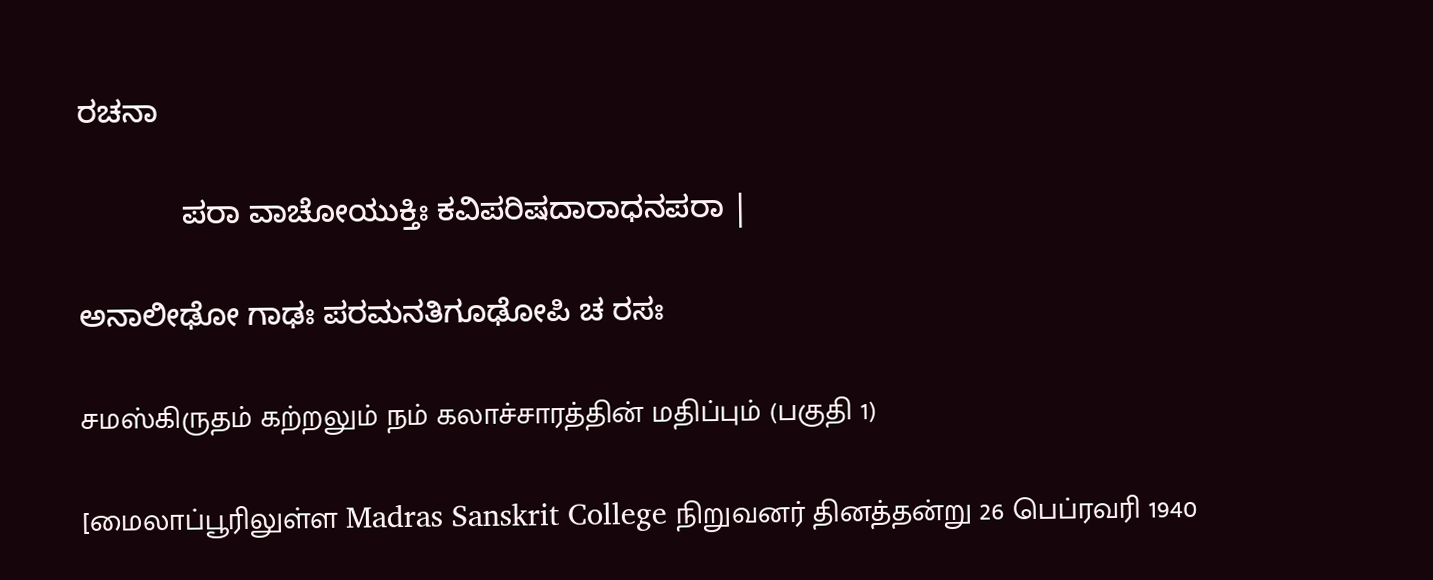ರಚನಾ

            ಪರಾ ವಾಚೋಯುಕ್ತಿಃ ಕವಿಪರಿಷದಾರಾಧನಪರಾ |

ಅನಾಲೀಢೋ ಗಾಢಃ ಪರಮನತಿಗೂಢೋಪಿ ಚ ರಸಃ

சமஸ்கிருதம் கற்றலும் நம் கலாச்சாரத்தின் மதிப்பும் (பகுதி 1)

[மைலாப்பூரிலுள்ள Madras Sanskrit College நிறுவனர் தினத்தன்று 26 பெப்ரவரி 1940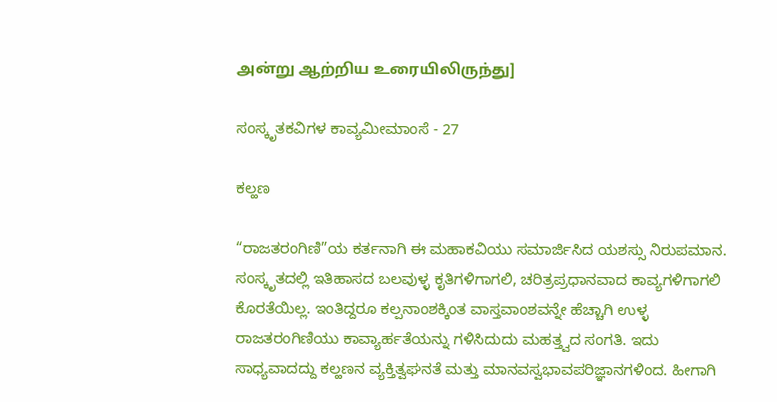அன்று ஆற்றிய உரையிலிருந்து]

ಸಂಸ್ಕೃತಕವಿಗಳ ಕಾವ್ಯಮೀಮಾಂಸೆ - 27

ಕಲ್ಹಣ

“ರಾಜತರಂಗಿಣಿ”ಯ ಕರ್ತನಾಗಿ ಈ ಮಹಾಕವಿಯು ಸಮಾರ್ಜಿಸಿದ ಯಶಸ್ಸು ನಿರುಪಮಾನ. ಸಂಸ್ಕೃತದಲ್ಲಿ ಇತಿಹಾಸದ ಬಲವುಳ್ಳ ಕೃತಿಗಳಿಗಾಗಲಿ, ಚರಿತ್ರಪ್ರಧಾನವಾದ ಕಾವ್ಯಗಳಿಗಾಗಲಿ ಕೊರತೆಯಿಲ್ಲ. ಇಂತಿದ್ದರೂ ಕಲ್ಪನಾಂಶಕ್ಕಿಂತ ವಾಸ್ತವಾಂಶವನ್ನೇ ಹೆಚ್ಚಾಗಿ ಉಳ್ಳ ರಾಜತರಂಗಿಣಿಯು ಕಾವ್ಯಾರ್ಹತೆಯನ್ನು ಗಳಿಸಿದುದು ಮಹತ್ತ್ವದ ಸಂಗತಿ. ಇದು ಸಾಧ್ಯವಾದದ್ದು ಕಲ್ಹಣನ ವ್ಯಕ್ತಿತ್ವಘನತೆ ಮತ್ತು ಮಾನವಸ್ವಭಾವಪರಿಜ್ಞಾನಗಳಿಂದ. ಹೀಗಾಗಿ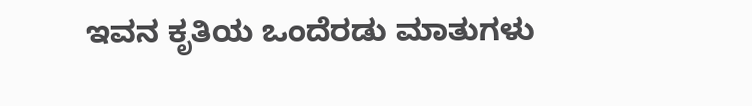ಇವನ ಕೃತಿಯ ಒಂದೆರಡು ಮಾತುಗಳು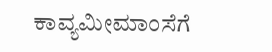ಕಾವ್ಯಮೀಮಾಂಸೆಗೆ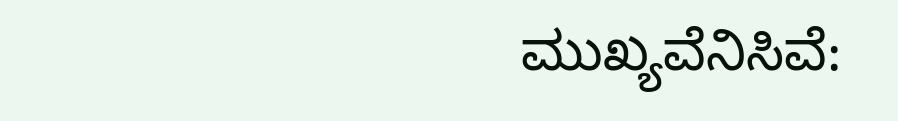ಮುಖ್ಯವೆನಿಸಿವೆ: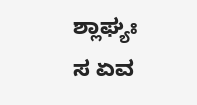ಶ್ಲಾಘ್ಯಃ ಸ ಏವ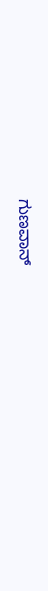ಗುಣವಾನ್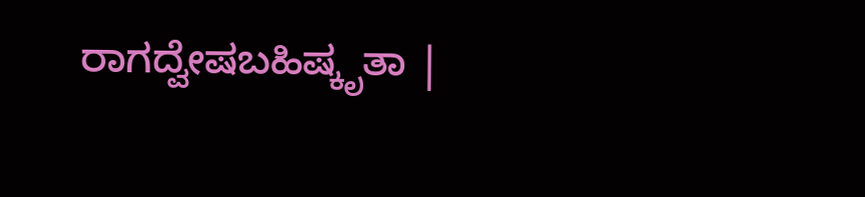ರಾಗದ್ವೇಷಬಹಿಷ್ಕೃತಾ |